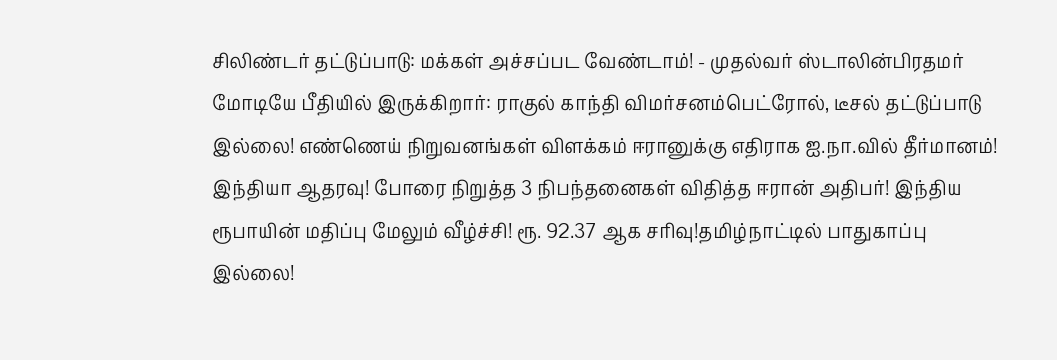சிலிண்டர் தட்டுப்பாடு: மக்கள் அச்சப்பட வேண்டாம்! - முதல்வர் ஸ்டாலின்பிரதமர் மோடியே பீதியில் இருக்கிறார்: ராகுல் காந்தி விமர்சனம்பெட்ரோல், டீசல் தட்டுப்பாடு இல்லை! எண்ணெய் நிறுவனங்கள் விளக்கம் ஈரானுக்கு எதிராக ஐ.நா.வில் தீர்மானம்! இந்தியா ஆதரவு! போரை நிறுத்த 3 நிபந்தனைகள் விதித்த ஈரான் அதிபர்! இந்திய ரூபாயின் மதிப்பு மேலும் வீழ்ச்சி! ரூ. 92.37 ஆக சரிவு!தமிழ்நாட்டில் பாதுகாப்பு இல்லை!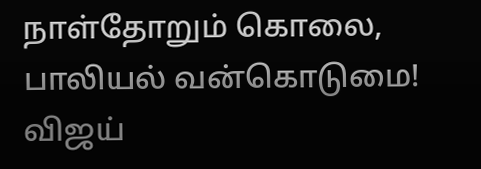நாள்தோறும் கொலை, பாலியல் வன்கொடுமை! விஜய்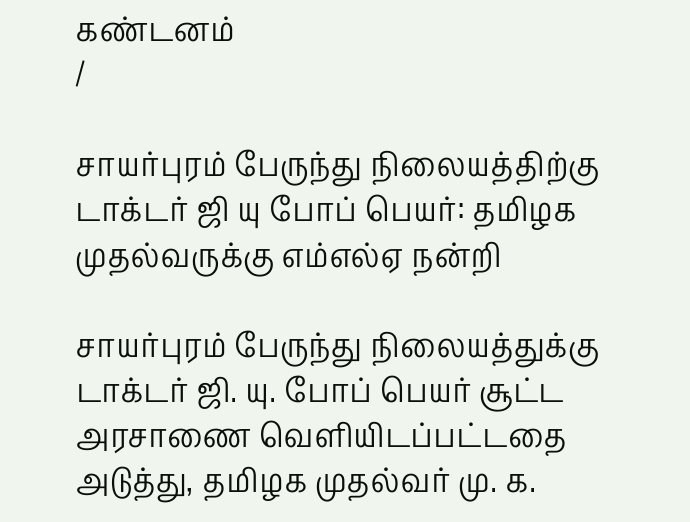கண்டனம்
/

சாயர்புரம் பேருந்து நிலையத்திற்கு டாக்டர் ஜி யு போப் பெயர்: தமிழக முதல்வருக்கு எம்எல்ஏ நன்றி

சாயர்புரம் பேருந்து நிலையத்துக்கு டாக்டர் ஜி. யு. போப் பெயர் சூட்ட அரசாணை வெளியிடப்பட்டதை அடுத்து, தமிழக முதல்வர் மு. க.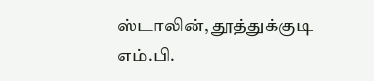ஸ்டாலின், தூத்துக்குடி எம்.பி.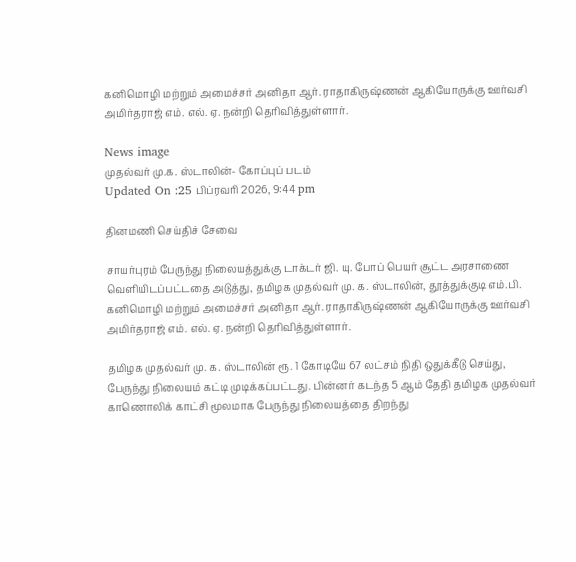கனிமொழி மற்றும் அமைச்சர் அனிதா ஆர். ராதாகிருஷ்ணன் ஆகியோருக்கு ஊர்வசி அமிர்தராஜ் எம். எல். ஏ. நன்றி தெரிவித்துள்ளார்.

News image
முதல்வர் மு.க. ஸ்டாலின்- கோப்புப் படம்
Updated On :25 பிப்ரவரி 2026, 9:44 pm

தினமணி செய்திச் சேவை

சாயர்புரம் பேருந்து நிலையத்துக்கு டாக்டர் ஜி. யு. போப் பெயர் சூட்ட அரசாணை வெளியிடப்பட்டதை அடுத்து, தமிழக முதல்வர் மு. க. ஸ்டாலின், தூத்துக்குடி எம்.பி. கனிமொழி மற்றும் அமைச்சர் அனிதா ஆர். ராதாகிருஷ்ணன் ஆகியோருக்கு ஊர்வசி அமிர்தராஜ் எம். எல். ஏ. நன்றி தெரிவித்துள்ளார்.

தமிழக முதல்வர் மு. க. ஸ்டாலின் ரூ. 1 கோடியே 67 லட்சம் நிதி ஒதுக்கீடு செய்து, பேருந்து நிலையம் கட்டி முடிக்கப்பட்டது. பின்னர் கடந்த 5 ஆம் தேதி தமிழக முதல்வர் காணொலிக் காட்சி மூலமாக பேருந்து நிலையத்தை திறந்து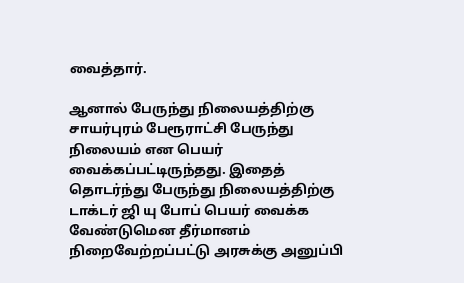வைத்தார்.

ஆனால் பேருந்து நிலையத்திற்கு சாயர்புரம் பேரூராட்சி பேருந்து நிலையம் என பெயர் வைக்கப்பட்டிருந்தது. இதைத் தொடர்ந்து பேருந்து நிலையத்திற்கு டாக்டர் ஜி யு போப் பெயர் வைக்க வேண்டுமென தீர்மானம் நிறைவேற்றப்பட்டு அரசுக்கு அனுப்பி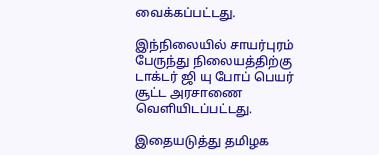வைக்கப்பட்டது.

இந்நிலையில் சாயர்புரம் பேருந்து நிலையத்திற்கு டாக்டர் ஜி யு போப் பெயர் சூட்ட அரசாணை வெளியிடப்பட்டது.

இதையடுத்து தமிழக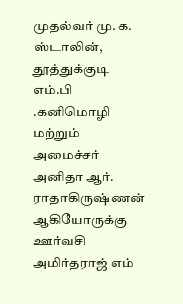முதல்வர் மு. க. ஸ்டாலின், தூத்துக்குடி எம்.பி .கனிமொழி மற்றும் அமைச்சர் அனிதா ஆர். ராதாகிருஷ்ணன் ஆகியோருக்கு ஊர்வசி அமிர்தராஜ் எம்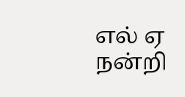எல் ஏ நன்றி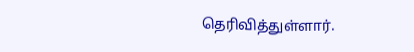தெரிவித்துள்ளார்.